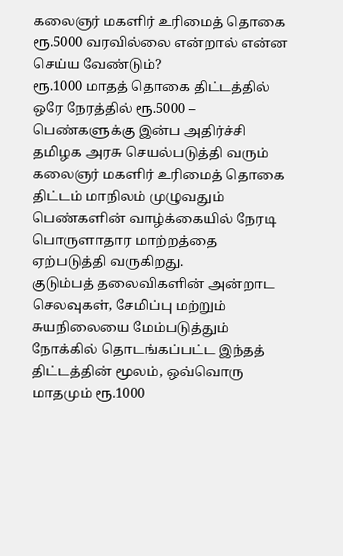கலைஞர் மகளிர் உரிமைத் தொகை ரூ.5000 வரவில்லை என்றால் என்ன செய்ய வேண்டும்?
ரூ.1000 மாதத் தொகை திட்டத்தில் ஒரே நேரத்தில் ரூ.5000 – பெண்களுக்கு இன்ப அதிர்ச்சி
தமிழக அரசு செயல்படுத்தி வரும் கலைஞர் மகளிர் உரிமைத் தொகை திட்டம் மாநிலம் முழுவதும் பெண்களின் வாழ்க்கையில் நேரடி பொருளாதார மாற்றத்தை ஏற்படுத்தி வருகிறது.
குடும்பத் தலைவிகளின் அன்றாட செலவுகள், சேமிப்பு மற்றும் சுயநிலையை மேம்படுத்தும் நோக்கில் தொடங்கப்பட்ட இந்தத் திட்டத்தின் மூலம், ஒவ்வொரு மாதமும் ரூ.1000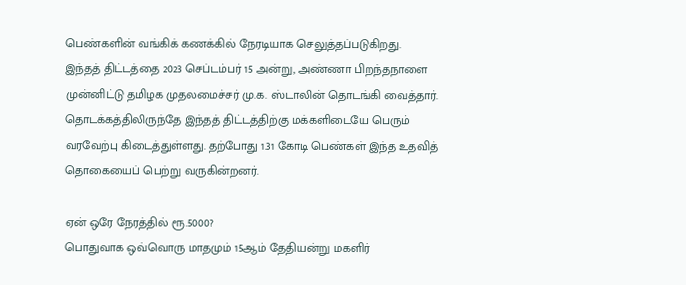பெண்களின் வங்கிக் கணக்கில் நேரடியாக செலுத்தப்படுகிறது.
இந்தத் திட்டத்தை 2023 செப்டம்பர் 15 அன்று, அண்ணா பிறந்தநாளை முன்னிட்டு தமிழக முதலமைச்சர் மு.க. ஸ்டாலின் தொடங்கி வைத்தார்.
தொடக்கத்திலிருந்தே இந்தத் திட்டத்திற்கு மக்களிடையே பெரும் வரவேற்பு கிடைத்துள்ளது. தற்போது 1.31 கோடி பெண்கள் இந்த உதவித் தொகையைப் பெற்று வருகின்றனர்.

ஏன் ஒரே நேரத்தில் ரூ.5000?
பொதுவாக ஒவ்வொரு மாதமும் 15ஆம் தேதியன்று மகளிர்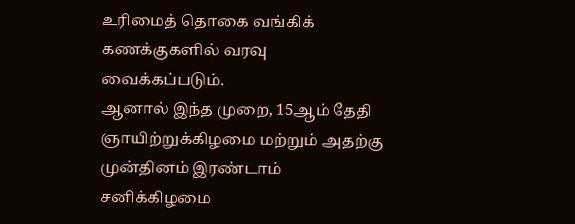உரிமைத் தொகை வங்கிக் கணக்குகளில் வரவு வைக்கப்படும்.
ஆனால் இந்த முறை, 15ஆம் தேதி ஞாயிற்றுக்கிழமை மற்றும் அதற்கு முன்தினம் இரண்டாம் சனிக்கிழமை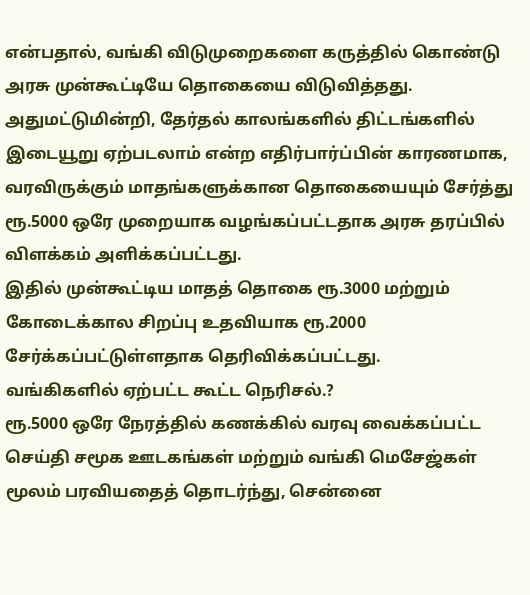என்பதால், வங்கி விடுமுறைகளை கருத்தில் கொண்டு அரசு முன்கூட்டியே தொகையை விடுவித்தது.
அதுமட்டுமின்றி, தேர்தல் காலங்களில் திட்டங்களில் இடையூறு ஏற்படலாம் என்ற எதிர்பார்ப்பின் காரணமாக, வரவிருக்கும் மாதங்களுக்கான தொகையையும் சேர்த்து ரூ.5000 ஒரே முறையாக வழங்கப்பட்டதாக அரசு தரப்பில் விளக்கம் அளிக்கப்பட்டது.
இதில் முன்கூட்டிய மாதத் தொகை ரூ.3000 மற்றும் கோடைக்கால சிறப்பு உதவியாக ரூ.2000 சேர்க்கப்பட்டுள்ளதாக தெரிவிக்கப்பட்டது.
வங்கிகளில் ஏற்பட்ட கூட்ட நெரிசல்.?
ரூ.5000 ஒரே நேரத்தில் கணக்கில் வரவு வைக்கப்பட்ட செய்தி சமூக ஊடகங்கள் மற்றும் வங்கி மெசேஜ்கள் மூலம் பரவியதைத் தொடர்ந்து, சென்னை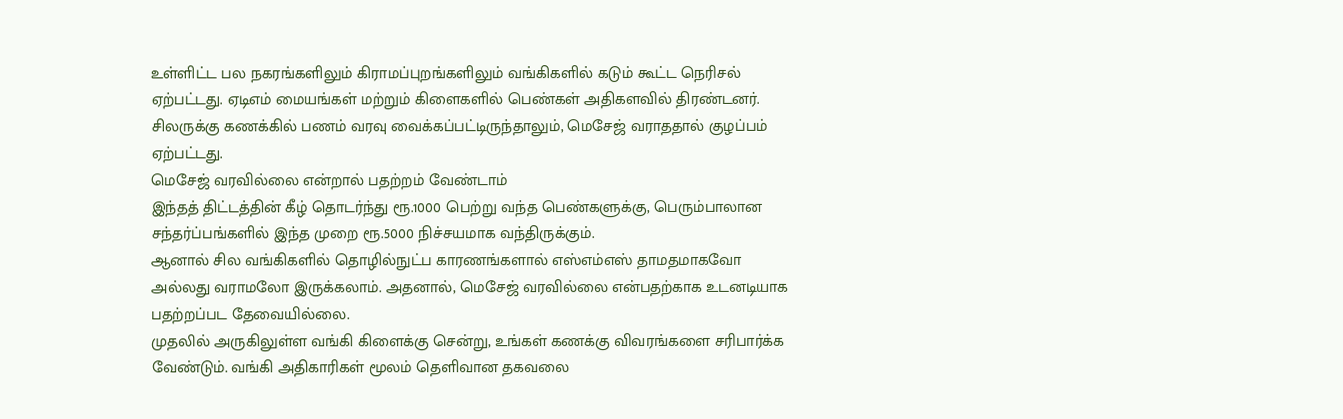உள்ளிட்ட பல நகரங்களிலும் கிராமப்புறங்களிலும் வங்கிகளில் கடும் கூட்ட நெரிசல் ஏற்பட்டது. ஏடிஎம் மையங்கள் மற்றும் கிளைகளில் பெண்கள் அதிகளவில் திரண்டனர்.
சிலருக்கு கணக்கில் பணம் வரவு வைக்கப்பட்டிருந்தாலும், மெசேஜ் வராததால் குழப்பம் ஏற்பட்டது.
மெசேஜ் வரவில்லை என்றால் பதற்றம் வேண்டாம்
இந்தத் திட்டத்தின் கீழ் தொடர்ந்து ரூ.1000 பெற்று வந்த பெண்களுக்கு, பெரும்பாலான சந்தர்ப்பங்களில் இந்த முறை ரூ.5000 நிச்சயமாக வந்திருக்கும்.
ஆனால் சில வங்கிகளில் தொழில்நுட்ப காரணங்களால் எஸ்எம்எஸ் தாமதமாகவோ அல்லது வராமலோ இருக்கலாம். அதனால், மெசேஜ் வரவில்லை என்பதற்காக உடனடியாக பதற்றப்பட தேவையில்லை.
முதலில் அருகிலுள்ள வங்கி கிளைக்கு சென்று, உங்கள் கணக்கு விவரங்களை சரிபார்க்க வேண்டும். வங்கி அதிகாரிகள் மூலம் தெளிவான தகவலை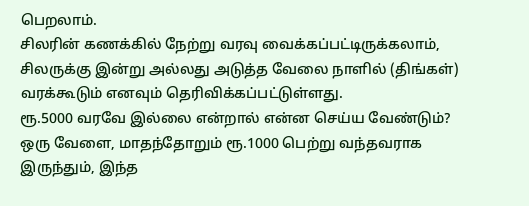பெறலாம்.
சிலரின் கணக்கில் நேற்று வரவு வைக்கப்பட்டிருக்கலாம், சிலருக்கு இன்று அல்லது அடுத்த வேலை நாளில் (திங்கள்) வரக்கூடும் எனவும் தெரிவிக்கப்பட்டுள்ளது.
ரூ.5000 வரவே இல்லை என்றால் என்ன செய்ய வேண்டும்?
ஒரு வேளை, மாதந்தோறும் ரூ.1000 பெற்று வந்தவராக இருந்தும், இந்த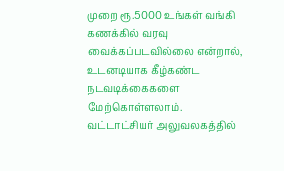முறை ரூ.5000 உங்கள் வங்கி கணக்கில் வரவு வைக்கப்படவில்லை என்றால், உடனடியாக கீழ்கண்ட நடவடிக்கைகளை மேற்கொள்ளலாம்.
வட்டாட்சியர் அலுவலகத்தில்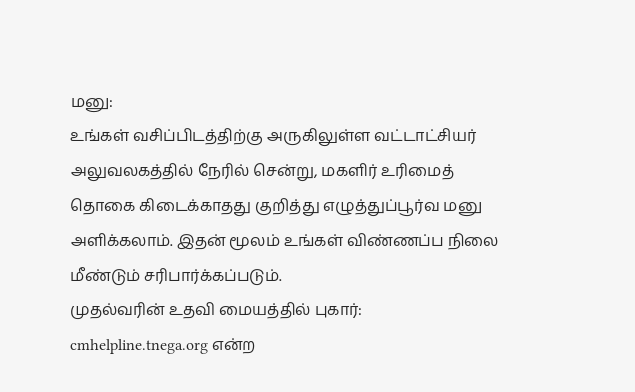மனு:
உங்கள் வசிப்பிடத்திற்கு அருகிலுள்ள வட்டாட்சியர் அலுவலகத்தில் நேரில் சென்று, மகளிர் உரிமைத் தொகை கிடைக்காதது குறித்து எழுத்துப்பூர்வ மனு அளிக்கலாம். இதன் மூலம் உங்கள் விண்ணப்ப நிலை மீண்டும் சரிபார்க்கப்படும்.
முதல்வரின் உதவி மையத்தில் புகார்:
cmhelpline.tnega.org என்ற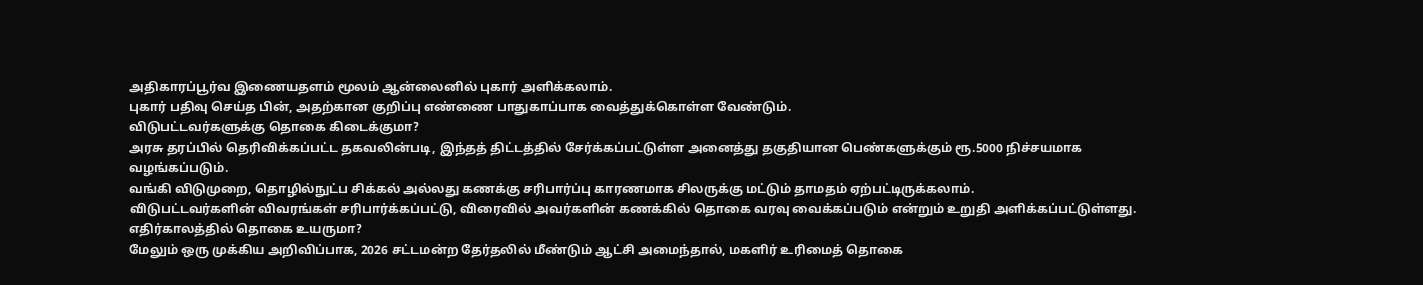அதிகாரப்பூர்வ இணையதளம் மூலம் ஆன்லைனில் புகார் அளிக்கலாம்.
புகார் பதிவு செய்த பின், அதற்கான குறிப்பு எண்ணை பாதுகாப்பாக வைத்துக்கொள்ள வேண்டும்.
விடுபட்டவர்களுக்கு தொகை கிடைக்குமா?
அரசு தரப்பில் தெரிவிக்கப்பட்ட தகவலின்படி, இந்தத் திட்டத்தில் சேர்க்கப்பட்டுள்ள அனைத்து தகுதியான பெண்களுக்கும் ரூ.5000 நிச்சயமாக வழங்கப்படும்.
வங்கி விடுமுறை, தொழில்நுட்ப சிக்கல் அல்லது கணக்கு சரிபார்ப்பு காரணமாக சிலருக்கு மட்டும் தாமதம் ஏற்பட்டிருக்கலாம்.
விடுபட்டவர்களின் விவரங்கள் சரிபார்க்கப்பட்டு, விரைவில் அவர்களின் கணக்கில் தொகை வரவு வைக்கப்படும் என்றும் உறுதி அளிக்கப்பட்டுள்ளது.
எதிர்காலத்தில் தொகை உயருமா?
மேலும் ஒரு முக்கிய அறிவிப்பாக, 2026 சட்டமன்ற தேர்தலில் மீண்டும் ஆட்சி அமைந்தால், மகளிர் உரிமைத் தொகை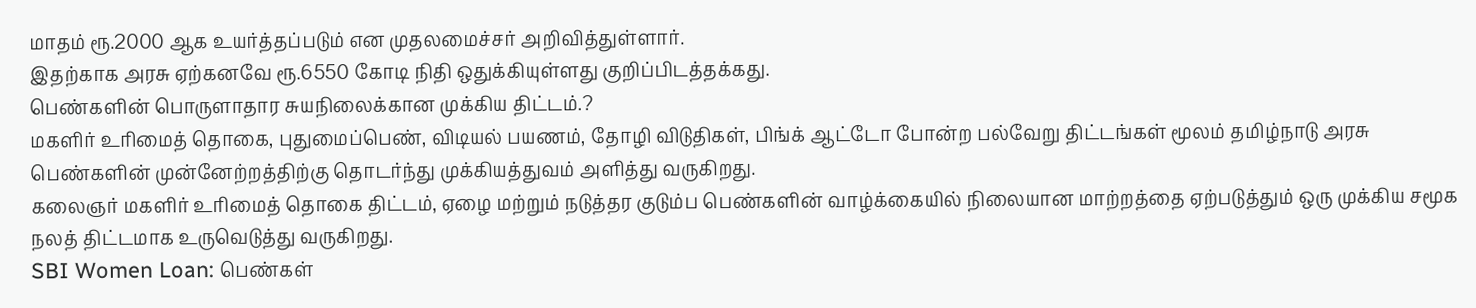மாதம் ரூ.2000 ஆக உயர்த்தப்படும் என முதலமைச்சர் அறிவித்துள்ளார்.
இதற்காக அரசு ஏற்கனவே ரூ.6550 கோடி நிதி ஒதுக்கியுள்ளது குறிப்பிடத்தக்கது.
பெண்களின் பொருளாதார சுயநிலைக்கான முக்கிய திட்டம்.?
மகளிர் உரிமைத் தொகை, புதுமைப்பெண், விடியல் பயணம், தோழி விடுதிகள், பிங்க் ஆட்டோ போன்ற பல்வேறு திட்டங்கள் மூலம் தமிழ்நாடு அரசு பெண்களின் முன்னேற்றத்திற்கு தொடர்ந்து முக்கியத்துவம் அளித்து வருகிறது.
கலைஞர் மகளிர் உரிமைத் தொகை திட்டம், ஏழை மற்றும் நடுத்தர குடும்ப பெண்களின் வாழ்க்கையில் நிலையான மாற்றத்தை ஏற்படுத்தும் ஒரு முக்கிய சமூக நலத் திட்டமாக உருவெடுத்து வருகிறது.
SBI Women Loan: பெண்கள்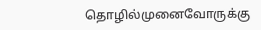தொழில்முனைவோருக்கு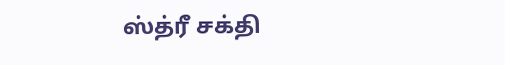ஸ்த்ரீ சக்தி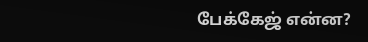பேக்கேஜ் என்ன?